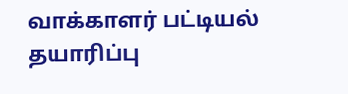வாக்காளர் பட்டியல் தயாரிப்பு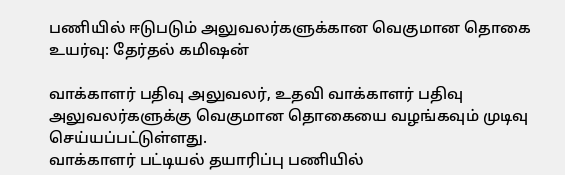பணியில் ஈடுபடும் அலுவலர்களுக்கான வெகுமான தொகை உயர்வு: தேர்தல் கமிஷன்

வாக்காளர் பதிவு அலுவலர், உதவி வாக்காளர் பதிவு அலுவலர்களுக்கு வெகுமான தொகையை வழங்கவும் முடிவு செய்யப்பட்டுள்ளது.
வாக்காளர் பட்டியல் தயாரிப்பு பணியில்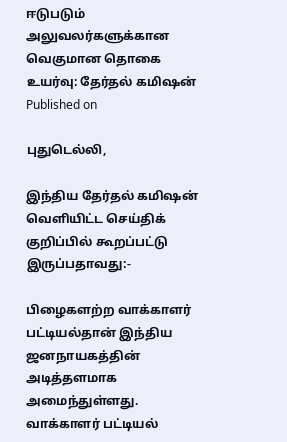ஈடுபடும் அலுவலர்களுக்கான வெகுமான தொகை உயர்வு: தேர்தல் கமிஷன்
Published on

புதுடெல்லி,

இந்திய தேர்தல் கமிஷன் வெளியிட்ட செய்திக் குறிப்பில் கூறப்பட்டு இருப்பதாவது:-

பிழைகளற்ற வாக்காளர் பட்டியல்தான் இந்திய ஜனநாயகத்தின் அடித்தளமாக அமைந்துள்ளது. வாக்காளர் பட்டியல்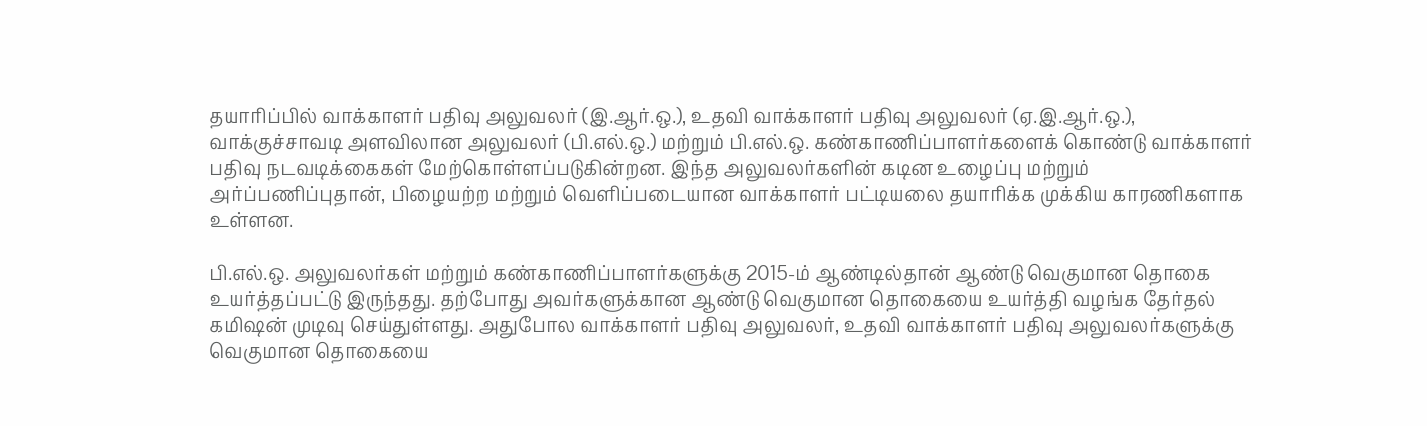தயாரிப்பில் வாக்காளர் பதிவு அலுவலர் (இ.ஆர்.ஒ.), உதவி வாக்காளர் பதிவு அலுவலர் (ஏ.இ.ஆர்.ஒ.), வாக்குச்சாவடி அளவிலான அலுவலர் (பி.எல்.ஒ.) மற்றும் பி.எல்.ஒ. கண்காணிப்பாளர்களைக் கொண்டு வாக்காளர் பதிவு நடவடிக்கைகள் மேற்கொள்ளப்படுகின்றன. இந்த அலுவலர்களின் கடின உழைப்பு மற்றும் அர்ப்பணிப்புதான், பிழையற்ற மற்றும் வெளிப்படையான வாக்காளர் பட்டியலை தயாரிக்க முக்கிய காரணிகளாக உள்ளன.

பி.எல்.ஒ. அலுவலர்கள் மற்றும் கண்காணிப்பாளர்களுக்கு 2015-ம் ஆண்டில்தான் ஆண்டு வெகுமான தொகை உயர்த்தப்பட்டு இருந்தது. தற்போது அவர்களுக்கான ஆண்டு வெகுமான தொகையை உயர்த்தி வழங்க தேர்தல் கமிஷன் முடிவு செய்துள்ளது. அதுபோல வாக்காளர் பதிவு அலுவலர், உதவி வாக்காளர் பதிவு அலுவலர்களுக்கு வெகுமான தொகையை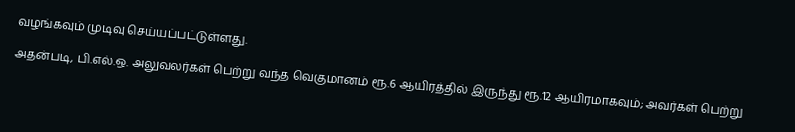வழங்கவும் முடிவு செய்யப்பட்டுள்ளது.

அதன்படி, பி.எல்.ஒ. அலுவலர்கள் பெற்று வந்த வெகுமானம் ரூ.6 ஆயிரத்தில் இருந்து ரூ.12 ஆயிரமாகவும்; அவர்கள் பெற்று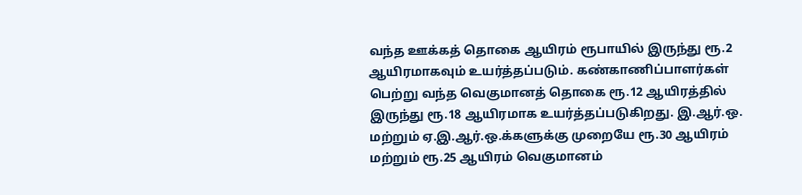வந்த ஊக்கத் தொகை ஆயிரம் ரூபாயில் இருந்து ரூ.2 ஆயிரமாகவும் உயர்த்தப்படும். கண்காணிப்பாளர்கள் பெற்று வந்த வெகுமானத் தொகை ரூ.12 ஆயிரத்தில் இருந்து ரூ.18 ஆயிரமாக உயர்த்தப்படுகிறது. இ.ஆர்.ஒ. மற்றும் ஏ.இ.ஆர்.ஒ.க்களுக்கு முறையே ரூ.30 ஆயிரம் மற்றும் ரூ.25 ஆயிரம் வெகுமானம்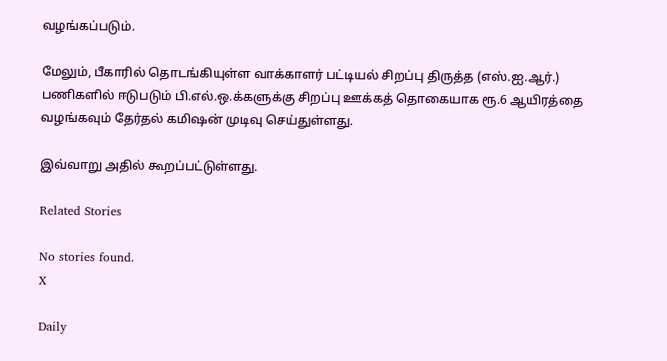வழங்கப்படும்.

மேலும், பீகாரில் தொடங்கியுள்ள வாக்காளர் பட்டியல் சிறப்பு திருத்த (எஸ்.ஐ.ஆர்.) பணிகளில் ஈடுபடும் பி.எல்.ஒ.க்களுக்கு சிறப்பு ஊக்கத் தொகையாக ரூ.6 ஆயிரத்தை வழங்கவும் தேர்தல் கமிஷன் முடிவு செய்துள்ளது.

இவ்வாறு அதில் கூறப்பட்டுள்ளது.

Related Stories

No stories found.
X

Daily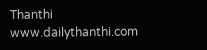Thanthi
www.dailythanthi.com